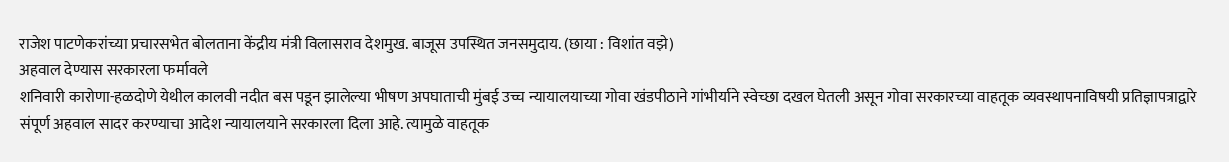राजेश पाटणेकरांच्या प्रचारसभेत बोलताना केंद्रीय मंत्री विलासराव देशमुख. बाजूस उपस्थित जनसमुदाय. (छाया : विशांत वझे)
अहवाल देण्यास सरकारला फर्मावले
शनिवारी कारोणा-हळदोणे येथील कालवी नदीत बस पडून झालेल्या भीषण अपघाताची मुंबई उच्च न्यायालयाच्या गोवा खंडपीठाने गांभीर्याने स्वेच्छा दखल घेतली असून गोवा सरकारच्या वाहतूक व्यवस्थापनाविषयी प्रतिज्ञापत्राद्वारे संपूर्ण अहवाल सादर करण्याचा आदेश न्यायालयाने सरकारला दिला आहे. त्यामुळे वाहतूक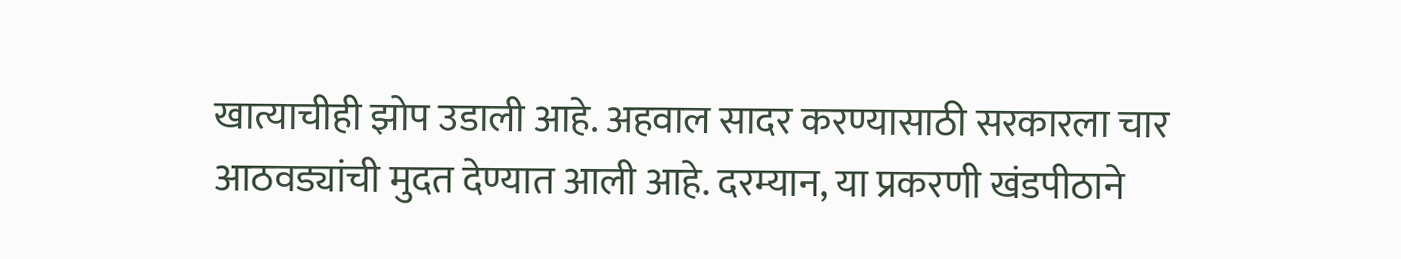खात्याचीही झोप उडाली आहे. अहवाल सादर करण्यासाठी सरकारला चार आठवड्यांची मुदत देण्यात आली आहे. दरम्यान, या प्रकरणी खंडपीठाने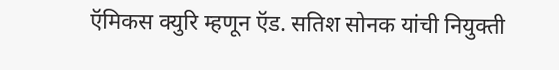ऍमिकस क्युरि म्हणून ऍड. सतिश सोनक यांची नियुक्ती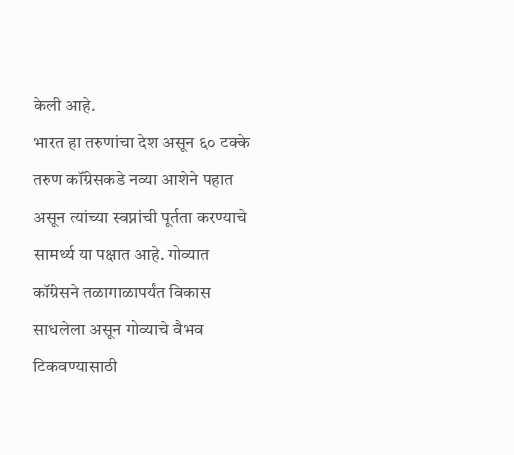केली आहे.
भारत हा तरुणांचा देश असून ६० टक्के तरुण कॉंग्रेसकडे नव्या आशेने पहात असून त्यांच्या स्वप्नांची पूर्तता करण्याचे सामर्थ्य या पक्षात आहे. गोव्यात कॉंग्रेसने तळागाळापर्यंत विकास साधलेला असून गोव्याचे वैभव टिकवण्यासाठी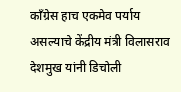कॉंग्रेस हाच एकमेव पर्याय असल्याचे केंद्रीय मंत्री विलासराव देशमुख यांनी डिचोली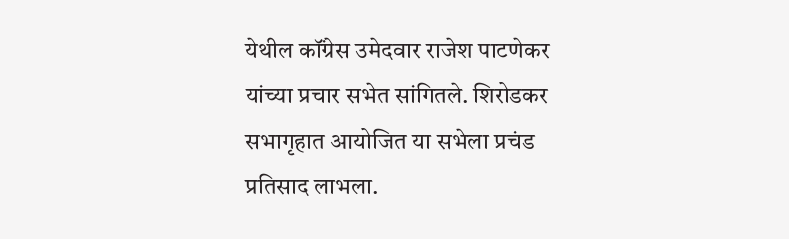येथील कॉंग्रेस उमेदवार राजेश पाटणेकर यांच्या प्रचार सभेत सांगितले. शिरोडकर सभागृहात आयोजित या सभेला प्रचंड प्रतिसाद लाभला.